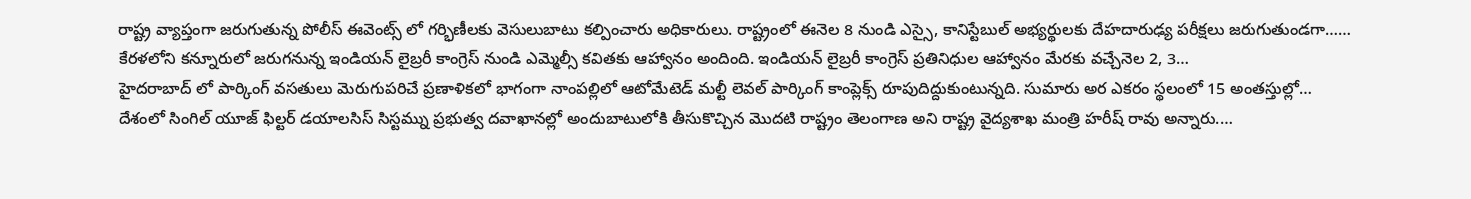రాష్ట్ర వ్యాప్తంగా జరుగుతున్న పోలీస్ ఈవెంట్స్ లో గర్భిణీలకు వెసులుబాటు కల్పించారు అధికారులు. రాష్ట్రంలో ఈనెల 8 నుండి ఎస్సై, కానిస్టేబుల్ అభ్యర్థులకు దేహదారుఢ్య పరీక్షలు జరుగుతుండగా……
కేరళలోని కన్నూరులో జరుగనున్న ఇండియన్ లైబ్రరీ కాంగ్రెస్ నుండి ఎమ్మెల్సీ కవితకు ఆహ్వానం అందింది. ఇండియన్ లైబ్రరీ కాంగ్రెస్ ప్రతినిధుల ఆహ్వానం మేరకు వచ్చేనెల 2, 3…
హైదరాబాద్ లో పార్కింగ్ వసతులు మెరుగుపరిచే ప్రణాళికలో భాగంగా నాంపల్లిలో ఆటోమేటెడ్ మల్టీ లెవల్ పార్కింగ్ కాంప్లెక్స్ రూపుదిద్దుకుంటున్నది. సుమారు అర ఎకరం స్థలంలో 15 అంతస్తుల్లో…
దేశంలో సింగిల్ యూజ్ ఫిల్టర్ డయాలసిస్ సిస్టమ్ను ప్రభుత్వ దవాఖానల్లో అందుబాటులోకి తీసుకొచ్చిన మొదటి రాష్ట్రం తెలంగాణ అని రాష్ట్ర వైద్యశాఖ మంత్రి హరీష్ రావు అన్నారు.…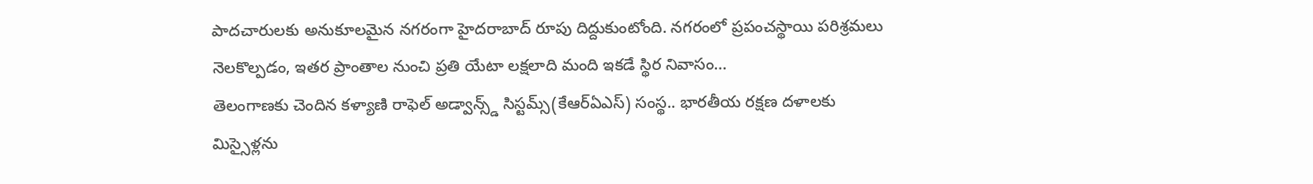పాదచారులకు అనుకూలమైన నగరంగా హైదరాబాద్ రూపు దిద్దుకుంటోంది. నగరంలో ప్రపంచస్థాయి పరిశ్రమలు నెలకొల్పడం, ఇతర ప్రాంతాల నుంచి ప్రతి యేటా లక్షలాది మంది ఇకడే స్థిర నివాసం…
తెలంగాణకు చెందిన కళ్యాణి రాఫెల్ అడ్వాన్స్డ్ సిస్టమ్స్(కేఆర్ఏఎస్) సంస్థ.. భారతీయ రక్షణ దళాలకు మిస్సైళ్లను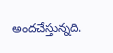అందచేస్తున్నది.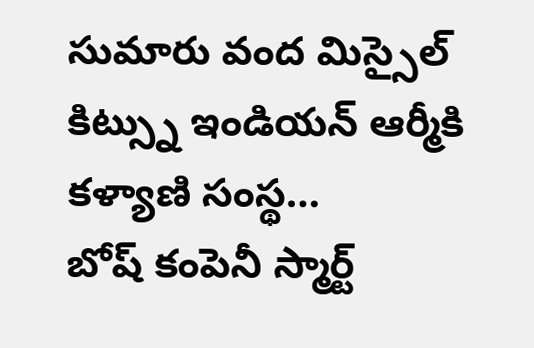సుమారు వంద మిస్సైల్ కిట్స్ను ఇండియన్ ఆర్మీకి కళ్యాణి సంస్థ…
బోష్ కంపెనీ స్మార్ట్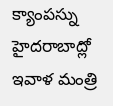క్యాంపస్ను హైదరాబాద్లో ఇవాళ మంత్రి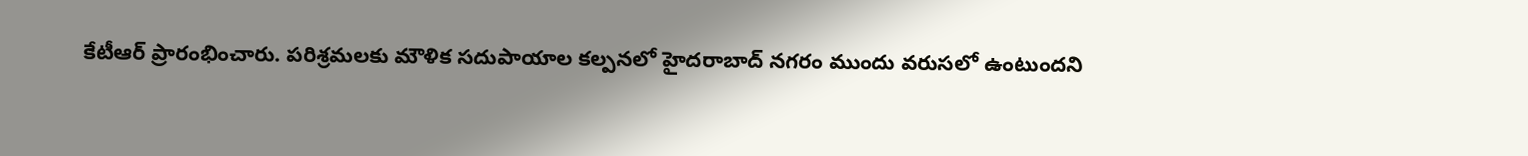కేటీఆర్ ప్రారంభించారు. పరిశ్రమలకు మౌళిక సదుపాయాల కల్పనలో హైదరాబాద్ నగరం ముందు వరుసలో ఉంటుందని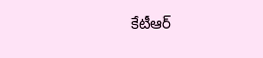కేటీఆర్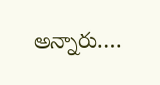అన్నారు.…